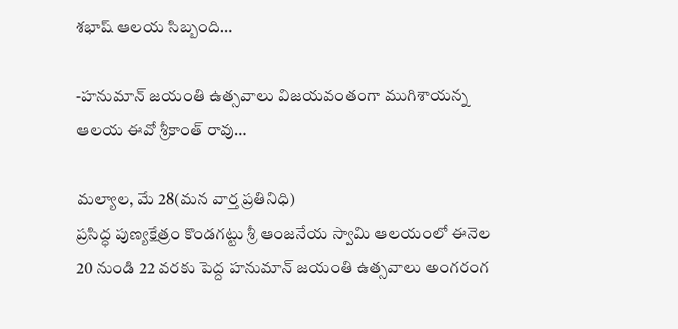శభాష్ ఆలయ సిబ్బంది…

-హనుమాన్ జయంతి ఉత్సవాలు విజయవంతంగా ముగిశాయన్న ఆలయ ఈవో శ్రీకాంత్ రావు…

మల్యాల, మే 28(మన వార్త ప్రతినిధి)
ప్రసిద్ధ పుణ్యక్షేత్రం కొండగట్టు శ్రీ ఆంజనేయ స్వామి ఆలయంలో ఈనెల 20 నుండి 22 వరకు పెద్ద హనుమాన్ జయంతి ఉత్సవాలు అంగరంగ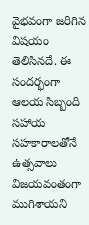వైభవంగా జరిగిన విషయం తెలిసినదే. ఈ సందర్భంగా ఆలయ సిబ్బంది సహాయ సహకారాలతోనే ఉత్సవాలు విజయవంతంగా ముగిశాయని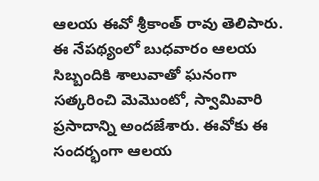ఆలయ ఈవో శ్రీకాంత్ రావు తెలిపారు. ఈ నేపథ్యంలో బుధవారం ఆలయ సిబ్బందికి శాలువాతో ఘనంగా సత్కరించి మెమొంటో, స్వామివారి ప్రసాదాన్ని అందజేశారు. ఈవోకు ఈ సందర్భంగా ఆలయ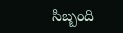సిబ్బంది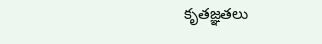కృతజ్ఞతలు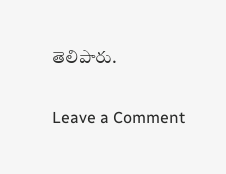తెలిపారు.

Leave a Comment